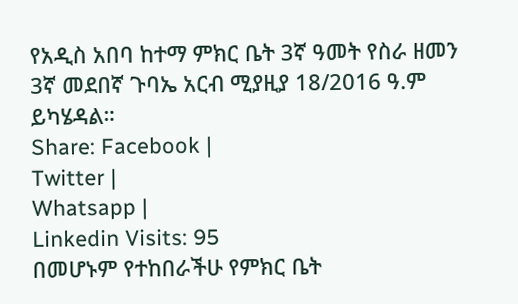የአዲስ አበባ ከተማ ምክር ቤት 3ኛ ዓመት የስራ ዘመን 3ኛ መደበኛ ጉባኤ አርብ ሚያዚያ 18/2016 ዓ.ም ይካሄዳል።
Share: Facebook |
Twitter |
Whatsapp |
Linkedin Visits: 95
በመሆኑም የተከበራችሁ የምክር ቤት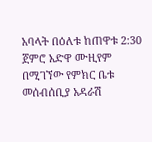አባላት በዕለቱ ከጠዋቱ 2:30 ጀምሮ አድዋ ሙዚየም በሚገኘው የምክር ቤቱ መሰብሰቢያ አዳራሽ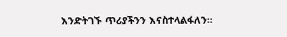እንድትገኙ ጥሪያችንን እናስተላልፋለን።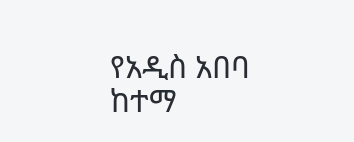የአዲስ አበባ ከተማ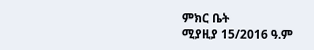ምክር ቤት
ሚያዚያ 15/2016 ዓ.ም